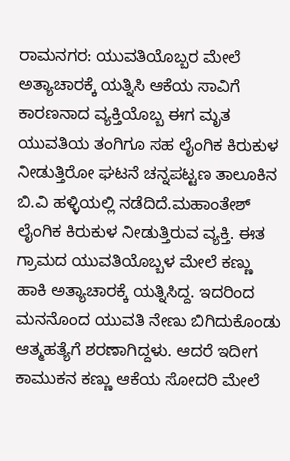ರಾಮನಗರ: ಯುವತಿಯೊಬ್ಬರ ಮೇಲೆ ಅತ್ಯಾಚಾರಕ್ಕೆ ಯತ್ನಿಸಿ ಆಕೆಯ ಸಾವಿಗೆ ಕಾರಣನಾದ ವ್ಯಕ್ತಿಯೊಬ್ಬ ಈಗ ಮೃತ ಯುವತಿಯ ತಂಗಿಗೂ ಸಹ ಲೈಂಗಿಕ ಕಿರುಕುಳ ನೀಡುತ್ತಿರೋ ಘಟನೆ ಚನ್ನಪಟ್ಟಣ ತಾಲೂಕಿನ ಬಿ.ವಿ ಹಳ್ಳಿಯಲ್ಲಿ ನಡೆದಿದೆ.ಮಹಾಂತೇಶ್ ಲೈಂಗಿಕ ಕಿರುಕುಳ ನೀಡುತ್ತಿರುವ ವ್ಯಕ್ತಿ. ಈತ ಗ್ರಾಮದ ಯುವತಿಯೊಬ್ಬಳ ಮೇಲೆ ಕಣ್ಣು ಹಾಕಿ ಅತ್ಯಾಚಾರಕ್ಕೆ ಯತ್ನಿಸಿದ್ದ. ಇದರಿಂದ ಮನನೊಂದ ಯುವತಿ ನೇಣು ಬಿಗಿದುಕೊಂಡು ಆತ್ಮಹತ್ಯೆಗೆ ಶರಣಾಗಿದ್ದಳು. ಆದರೆ ಇದೀಗ ಕಾಮುಕನ ಕಣ್ಣು ಆಕೆಯ ಸೋದರಿ ಮೇಲೆ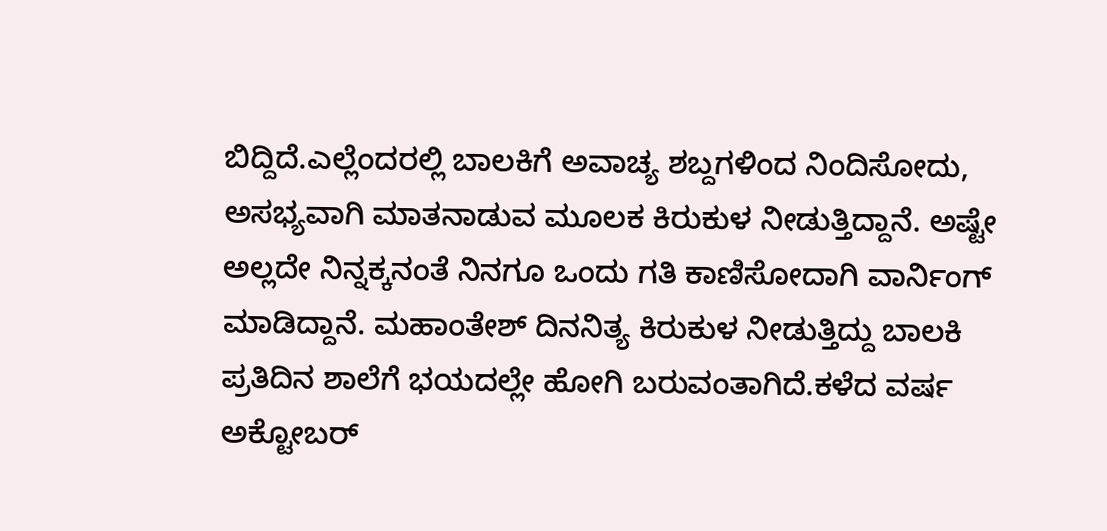ಬಿದ್ದಿದೆ.ಎಲ್ಲೆಂದರಲ್ಲಿ ಬಾಲಕಿಗೆ ಅವಾಚ್ಯ ಶಬ್ದಗಳಿಂದ ನಿಂದಿಸೋದು, ಅಸಭ್ಯವಾಗಿ ಮಾತನಾಡುವ ಮೂಲಕ ಕಿರುಕುಳ ನೀಡುತ್ತಿದ್ದಾನೆ. ಅಷ್ಟೇ ಅಲ್ಲದೇ ನಿನ್ನಕ್ಕನಂತೆ ನಿನಗೂ ಒಂದು ಗತಿ ಕಾಣಿಸೋದಾಗಿ ವಾರ್ನಿಂಗ್ ಮಾಡಿದ್ದಾನೆ. ಮಹಾಂತೇಶ್ ದಿನನಿತ್ಯ ಕಿರುಕುಳ ನೀಡುತ್ತಿದ್ದು ಬಾಲಕಿ ಪ್ರತಿದಿನ ಶಾಲೆಗೆ ಭಯದಲ್ಲೇ ಹೋಗಿ ಬರುವಂತಾಗಿದೆ.ಕಳೆದ ವರ್ಷ ಅಕ್ಟೋಬರ್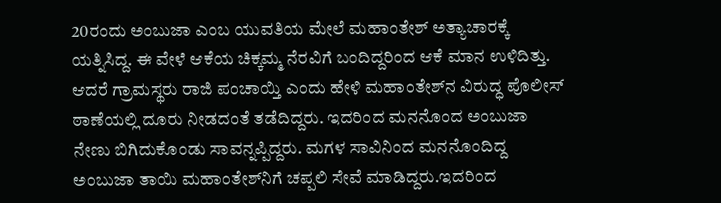20ರಂದು ಅಂಬುಜಾ ಎಂಬ ಯುವತಿಯ ಮೇಲೆ ಮಹಾಂತೇಶ್ ಅತ್ಯಾಚಾರಕ್ಕೆ ಯತ್ನಿಸಿದ್ದ. ಈ ವೇಳೆ ಆಕೆಯ ಚಿಕ್ಕಮ್ಮ ನೆರವಿಗೆ ಬಂದಿದ್ದರಿಂದ ಆಕೆ ಮಾನ ಉಳಿದಿತ್ತು. ಆದರೆ ಗ್ರಾಮಸ್ಥರು ರಾಜಿ ಪಂಚಾಯ್ತಿ ಎಂದು ಹೇಳಿ ಮಹಾಂತೇಶ್‍ನ ವಿರುದ್ಧ ಪೊಲೀಸ್ ಠಾಣೆಯಲ್ಲಿ ದೂರು ನೀಡದಂತೆ ತಡೆದಿದ್ದರು. ಇದರಿಂದ ಮನನೊಂದ ಅಂಬುಜಾ ನೇಣು ಬಿಗಿದುಕೊಂಡು ಸಾವನ್ನಪ್ಪಿದ್ದರು. ಮಗಳ ಸಾವಿನಿಂದ ಮನನೊಂದಿದ್ದ ಅಂಬುಜಾ ತಾಯಿ ಮಹಾಂತೇಶ್‍ನಿಗೆ ಚಪ್ಪಲಿ ಸೇವೆ ಮಾಡಿದ್ದರು.ಇದರಿಂದ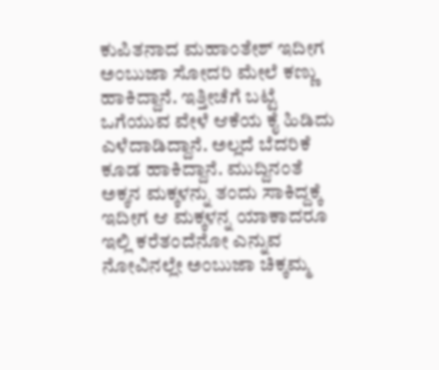ಕುಪಿತನಾದ ಮಹಾಂತೇಶ್ ಇದೀಗ ಅಂಬುಜಾ ಸೋದರಿ ಮೇಲೆ ಕಣ್ಣು ಹಾಕಿದ್ದಾನೆ. ಇತ್ತೀಚೆಗೆ ಬಟ್ಟೆ ಒಗೆಯುವ ವೇಳೆ ಆಕೆಯ ಕೈ ಹಿಡಿದು ಎಳೆದಾಡಿದ್ದಾನೆ. ಅಲ್ಲದೆ ಬೆದರಿಕೆ ಕೂಡ ಹಾಕಿದ್ದಾನೆ. ಮುದ್ದಿನಂತೆ ಅಕ್ಕನ ಮಕ್ಕಳನ್ನು ತಂದು ಸಾಕಿದ್ದಕ್ಕೆ ಇದೀಗ ಆ ಮಕ್ಕಳನ್ನ ಯಾಕಾದರೂ ಇಲ್ಲಿ ಕರೆತಂದೆನೋ ಎನ್ನುವ ನೋವಿನಲ್ಲೇ ಅಂಬುಜಾ ಚಿಕ್ಕಮ್ಮ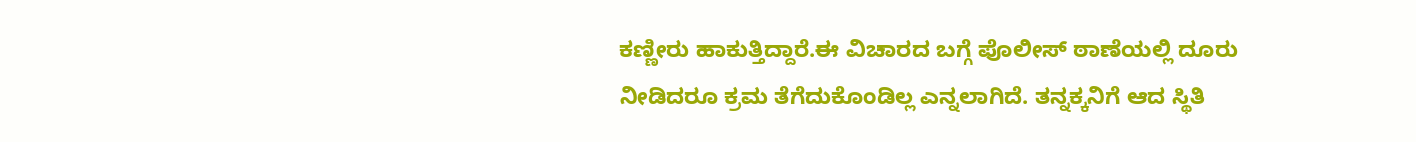ಕಣ್ಣೀರು ಹಾಕುತ್ತಿದ್ದಾರೆ.ಈ ವಿಚಾರದ ಬಗ್ಗೆ ಪೊಲೀಸ್ ಠಾಣೆಯಲ್ಲಿ ದೂರು ನೀಡಿದರೂ ಕ್ರಮ ತೆಗೆದುಕೊಂಡಿಲ್ಲ ಎನ್ನಲಾಗಿದೆ. ತನ್ನಕ್ಕನಿಗೆ ಆದ ಸ್ಥಿತಿ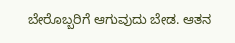ಬೇರೊಬ್ಬರಿಗೆ ಆಗುವುದು ಬೇಡ. ಆತನ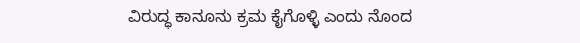ವಿರುದ್ಧ ಕಾನೂನು ಕ್ರಮ ಕೈಗೊಳ್ಳಿ ಎಂದು ನೊಂದ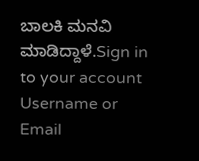ಬಾಲಕಿ ಮನವಿ ಮಾಡಿದ್ದಾಳೆ.Sign in to your account
Username or Email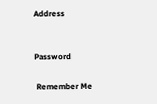Address


Password

 Remember Me